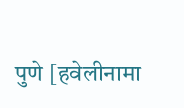पुणे [हवेलीनामा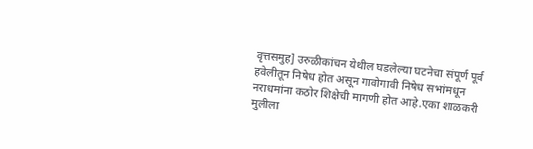वृत्तसमुह] उरुळीकांचन येथील घडलेल्या घटनेचा संपूर्ण पूर्व हवेलीतून निषेध होत असून गावोगावी निषेध सभांमधून नराधमांना कठोर शिक्षेची मागणी होत आहे.एका शाळकरी मुलीला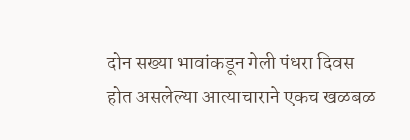दोन सख्या भावांकडून गेली पंधरा दिवस होत असलेल्या आत्याचाराने एकच खळबळ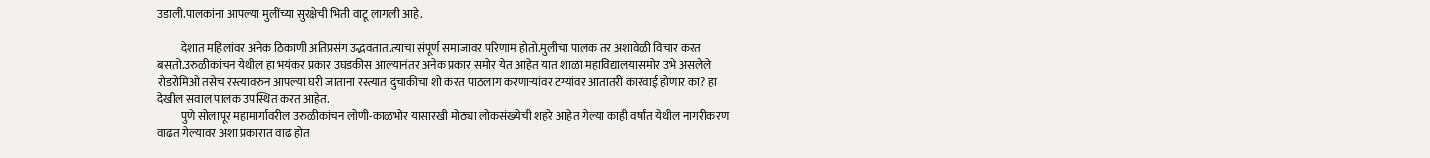उडाली.पालकांना आपल्या मुलींच्या सुरक्षेची भिती वाटू लागली आहे.

          देशात महिलांवर अनेक ठिकाणी अतिप्रसंग उद्भवतात.त्याचा संपूर्ण समाजावर परिणाम होतो.मुलीचा पालक तर अशावेळी विचार करत बसतो.उरुळीकांचन येथील हा भयंकर प्रकार उघडकीस आल्यानंतर अनेक प्रकार समोर येत आहेत यात शाळा महाविद्यालयासमोर उभे असलेले रोडरोमिओ तसेच रस्त्यावरुन आपल्या घरी जाताना रस्त्यात दुचाकीचा शो करत पाठलाग करणार्‍यांवर टग्यांवर आतातरी कारवाई होणार का? हा देखील सवाल पालक उपस्थित करत आहेत.
          पुणे सोलापूर महामार्गावरील उरुळीकांचन लोणी-काळभोर यासारखी मोठ्या लोकसंख्येची शहरे आहेत गेल्या काही वर्षांत येथील नागरीकरण वाढत गेल्यावर अशा प्रकारात वाढ होत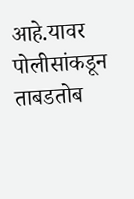आहे.यावर पोलीसांकडून ताबडतोब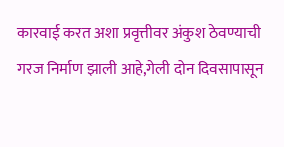कारवाई करत अशा प्रवृत्तीवर अंकुश ठेवण्याची गरज निर्माण झाली आहे,गेली दोन दिवसापासून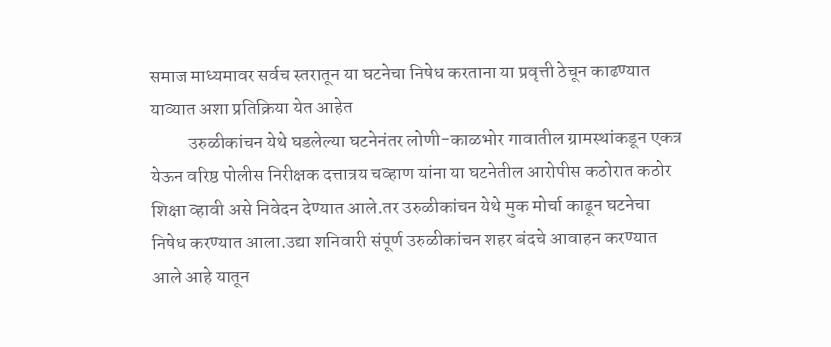समाज माध्यमावर सर्वच स्तरातून या घटनेचा निषेध करताना या प्रवृत्ती ठेचून काढण्यात याव्यात अशा प्रतिक्रिया येत आहेत
          उरुळीकांचन येथे घडलेल्या घटनेनंतर लोणी-काळभोर गावातील ग्रामस्थांकडून एकत्र येऊन वरिष्ठ पोलीस निरीक्षक दत्तात्रय चव्हाण यांना या घटनेतील आरोपीस कठोरात कठोर शिक्षा व्हावी असे निवेदन देण्यात आले.तर उरुळीकांचन येथे मुक मोर्चा काढून घटनेचा निषेध करण्यात आला.उद्या शनिवारी संपूर्ण उरुळीकांचन शहर बंदचे आवाहन करण्यात आले आहे यातून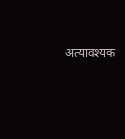अत्यावश्यक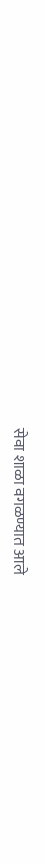सेवा शाळा वगळण्यात आले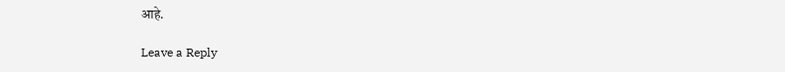आहे.

Leave a Reply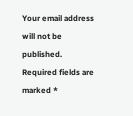Your email address will not be published. Required fields are marked *